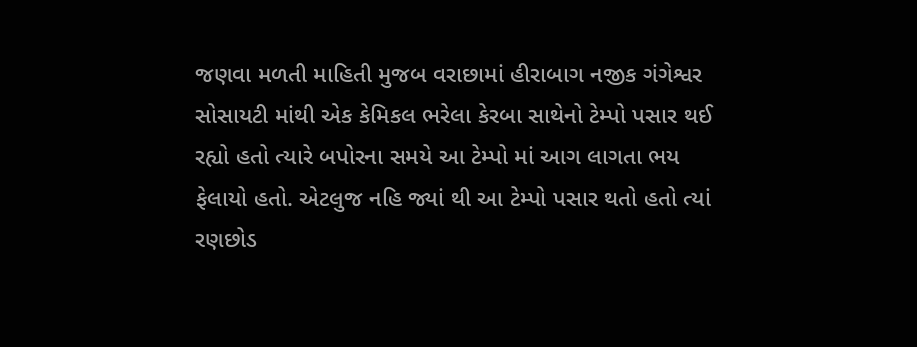જણવા મળતી માહિતી મુજબ વરાછામાં હીરાબાગ નજીક ગંગેશ્વર સોસાયટી માંથી એક કેમિકલ ભરેલા કેરબા સાથેનો ટેમ્પો પસાર થઈ રહ્યો હતો ત્યારે બપોરના સમયે આ ટેમ્પો માં આગ લાગતા ભય ફેલાયો હતો. એટલુજ નહિ જ્યાં થી આ ટેમ્પો પસાર થતો હતો ત્યાં રણછોડ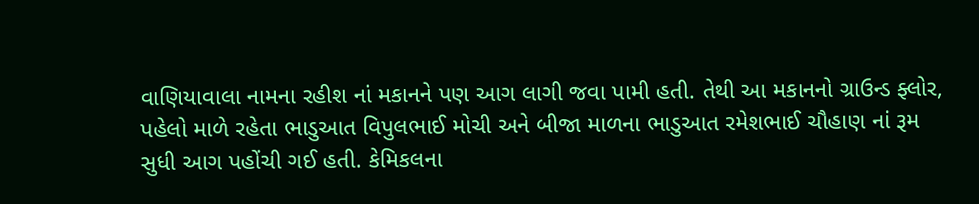વાણિયાવાલા નામના રહીશ નાં મકાનને પણ આગ લાગી જવા પામી હતી. તેથી આ મકાનનો ગ્રાઉન્ડ ફ્લોર, પહેલો માળે રહેતા ભાડુઆત વિપુલભાઈ મોચી અને બીજા માળના ભાડુઆત રમેશભાઈ ચૌહાણ નાં રૂમ સુધી આગ પહોંચી ગઈ હતી. કેમિકલના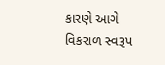કારણે આગે વિકરાળ સ્વરૂપ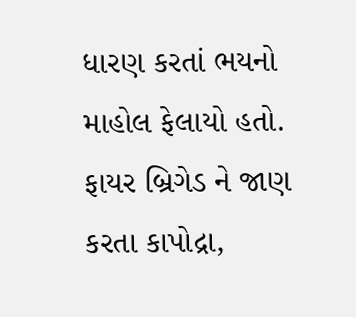ધારણ કરતાં ભયનો માહોલ ફેલાયો હતો. ફાયર બ્રિગેડ ને જાણ કરતા કાપોદ્રા,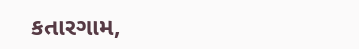કતારગામ,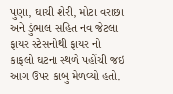પુણા, ઘાચી શેરી, મોટા વરાછા અને ડુંભાલ સહિત નવ જેટલા ફાયર સ્ટેસનોથી ફાયર નો કાફલો ઘટના સ્થળે પહોંચી જઇ આગ ઉપર કાબુ મેળવ્યો હતો.